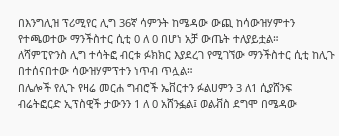በእንግሊዝ ፕሪሚየር ሊግ 36ኛ ሳምንት ከሜዳው ውጪ ከሳውዝሃምተን የተጫወተው ማንችስተር ሲቲ 0 ለ 0 በሆነ አቻ ውጤት ተለያይቷል።
ለሻምፒዮንስ ሊግ ተሳትፎ ብርቱ ፉክክር እያደረገ የሚገኘው ማንችስተር ሲቲ ከሊጉ በተሰናበተው ሳውዝሃምፕተን ነጥብ ጥሏል።
በሌሎች የሊጉ የዛሬ መርሐ ግብሮች ኤቨርተን ፉልሀምን 3 ለ1 ሲያሸንፍ ብሬትፎርድ ኢፕስዊች ታውንን 1 ለ 0 አሸንፏል፤ ወልቭስ ደግሞ በሜዳው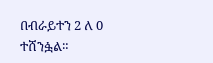በብራይተን 2 ለ 0 ተሸንፏል።